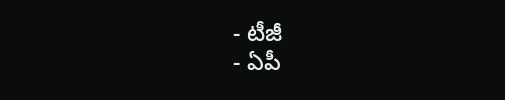- టీజీ
- ఏపీ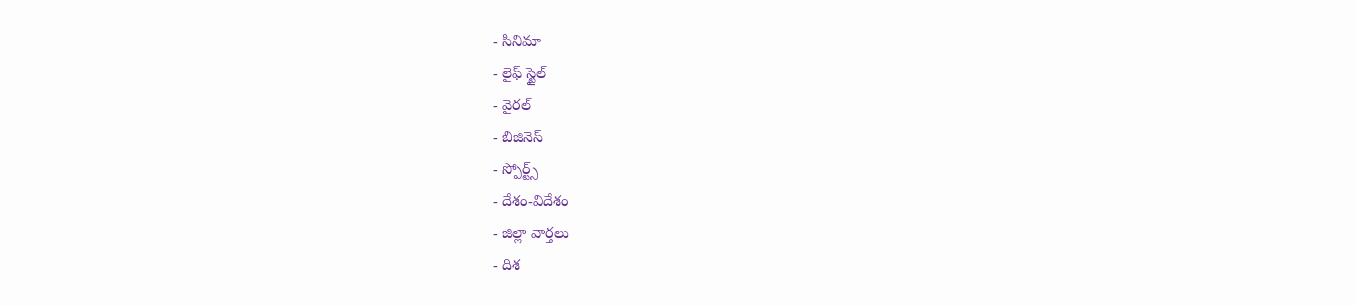- సినిమా
- లైఫ్ స్టైల్
- వైరల్
- బిజినెస్
- స్పోర్ట్స్
- దేశం-విదేశం
- జిల్లా వార్తలు
- దిశ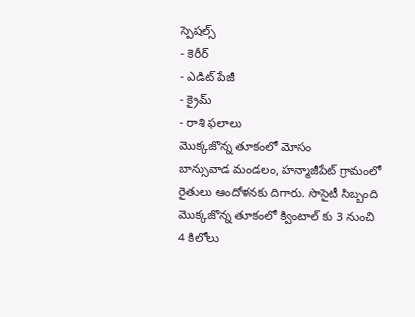స్పెషల్స్
- కెరీర్
- ఎడిట్ పేజీ
- క్రైమ్
- రాశి ఫలాలు
మొక్కజొన్న తూకంలో మోసం
బాన్సువాడ మండలం, హన్మాజీపేట్ గ్రామంలో రైతులు ఆందోళనకు దిగారు. సొసైటీ సిబ్బంది మొక్కజొన్న తూకంలో క్వింటాల్ కు 3 నుంచి 4 కిలోలు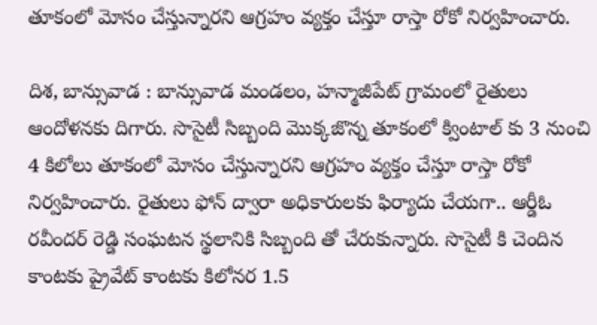తూకంలో మోసం చేస్తున్నారని ఆగ్రహం వ్యక్తం చేస్తూ రాస్తా రోకో నిర్వహించారు.

దిశ, బాన్సువాడ : బాన్సువాడ మండలం, హన్మాజీపేట్ గ్రామంలో రైతులు ఆందోళనకు దిగారు. సొసైటీ సిబ్బంది మొక్కజొన్న తూకంలో క్వింటాల్ కు 3 నుంచి 4 కిలోలు తూకంలో మోసం చేస్తున్నారని ఆగ్రహం వ్యక్తం చేస్తూ రాస్తా రోకో నిర్వహించారు. రైతులు ఫోన్ ద్వారా అధికారులకు ఫిర్యాదు చేయగా.. ఆర్డీఓ రవీందర్ రెడ్డి సంఘటన స్థలానికి సిబ్బంది తో చేరుకున్నారు. సొసైటీ కి చెందిన కాంటకు ప్రైవేట్ కాంటకు కిలోనర 1.5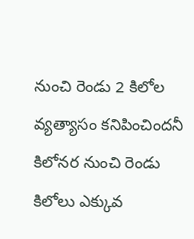నుంచి రెండు 2 కిలోల వ్యత్యాసం కనిపించిందనీ కిలోనర నుంచి రెండు కిలోలు ఎక్కువ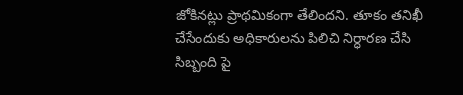జోకినట్లు ప్రాథమికంగా తేలిందని. తూకం తనిఖీ చేసేందుకు అధికారులను పిలిచి నిర్ధారణ చేసి సిబ్బంది పై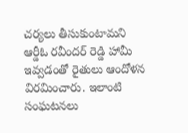చర్యలు తీసుకుంటామని ఆర్డీఓ రవీందర్ రెడ్డి హామీ ఇవ్వడంతో రైతులు ఆందోళన విరమించారు. ఇలాంటి సంఘటనలు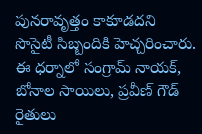పునరావృత్తం కాకూడదని సొసైటీ సిబ్బందికి హెచ్చరించారు. ఈ ధర్నాలో సంగ్రామ్ నాయక్, బోనాల సాయిలు, ప్రవీణ్ గౌడ్ రైతులు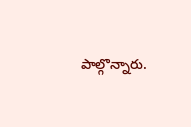పాల్గొన్నారు.